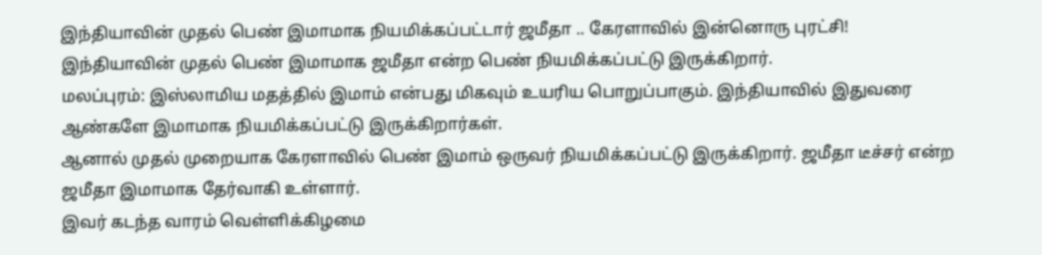இந்தியாவின் முதல் பெண் இமாமாக நியமிக்கப்பட்டார் ஜமீதா .. கேரளாவில் இன்னொரு புரட்சி!
இந்தியாவின் முதல் பெண் இமாமாக ஜமீதா என்ற பெண் நியமிக்கப்பட்டு இருக்கிறார்.
மலப்புரம்: இஸ்லாமிய மதத்தில் இமாம் என்பது மிகவும் உயரிய பொறுப்பாகும். இந்தியாவில் இதுவரை ஆண்களே இமாமாக நியமிக்கப்பட்டு இருக்கிறார்கள்.
ஆனால் முதல் முறையாக கேரளாவில் பெண் இமாம் ஒருவர் நியமிக்கப்பட்டு இருக்கிறார். ஜமீதா டீச்சர் என்ற ஜமீதா இமாமாக தேர்வாகி உள்ளார்.
இவர் கடந்த வாரம் வெள்ளிக்கிழமை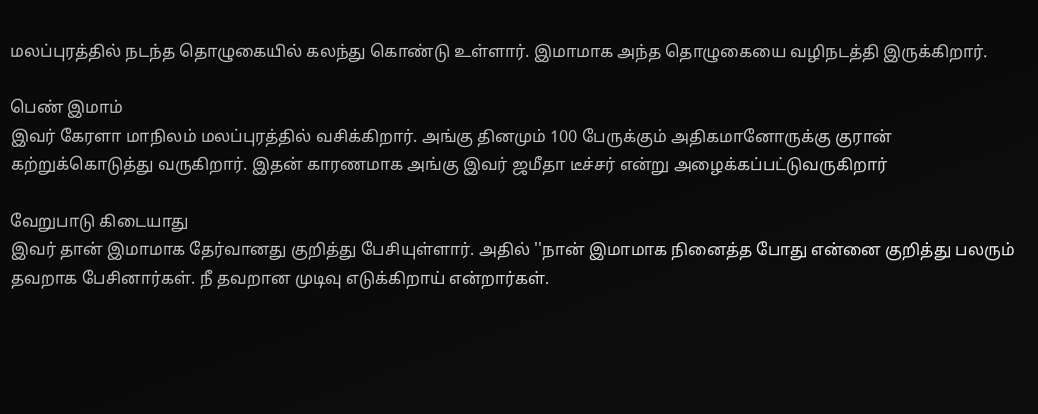மலப்புரத்தில் நடந்த தொழுகையில் கலந்து கொண்டு உள்ளார். இமாமாக அந்த தொழுகையை வழிநடத்தி இருக்கிறார்.

பெண் இமாம்
இவர் கேரளா மாநிலம் மலப்புரத்தில் வசிக்கிறார். அங்கு தினமும் 100 பேருக்கும் அதிகமானோருக்கு குரான் கற்றுக்கொடுத்து வருகிறார். இதன் காரணமாக அங்கு இவர் ஜமீதா டீச்சர் என்று அழைக்கப்பட்டுவருகிறார்

வேறுபாடு கிடையாது
இவர் தான் இமாமாக தேர்வானது குறித்து பேசியுள்ளார். அதில் ''நான் இமாமாக நினைத்த போது என்னை குறித்து பலரும் தவறாக பேசினார்கள். நீ தவறான முடிவு எடுக்கிறாய் என்றார்கள்.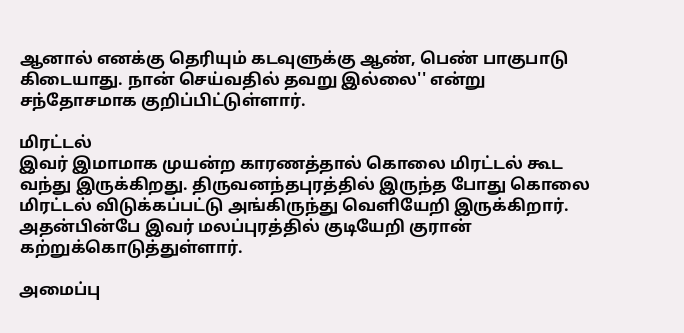ஆனால் எனக்கு தெரியும் கடவுளுக்கு ஆண், பெண் பாகுபாடு கிடையாது. நான் செய்வதில் தவறு இல்லை'' என்று சந்தோசமாக குறிப்பிட்டுள்ளார்.

மிரட்டல்
இவர் இமாமாக முயன்ற காரணத்தால் கொலை மிரட்டல் கூட வந்து இருக்கிறது. திருவனந்தபுரத்தில் இருந்த போது கொலை மிரட்டல் விடுக்கப்பட்டு அங்கிருந்து வெளியேறி இருக்கிறார். அதன்பின்பே இவர் மலப்புரத்தில் குடியேறி குரான் கற்றுக்கொடுத்துள்ளார்.

அமைப்பு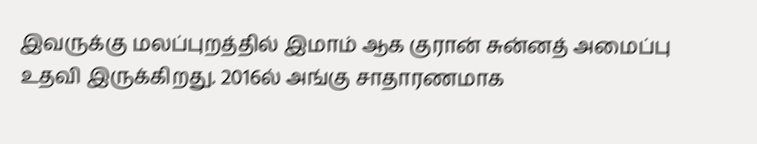இவருக்கு மலப்புறத்தில் இமாம் ஆக குரான் சுன்னத் அமைப்பு உதவி இருக்கிறது. 2016ல் அங்கு சாதாரணமாக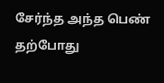சேர்ந்த அந்த பெண் தற்போது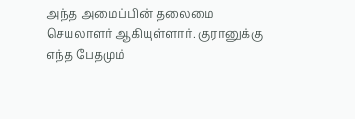அந்த அமைப்பின் தலைமை செயலாளர் ஆகியுள்ளார். குரானுக்கு எந்த பேதமும்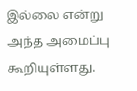இல்லை என்று அந்த அமைப்பு கூறியுள்ளது.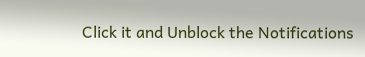Click it and Unblock the Notifications